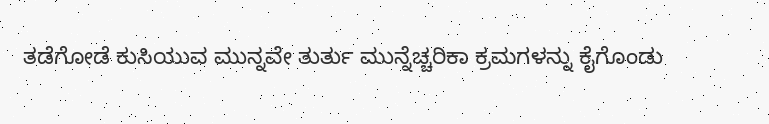ತಡೆಗೋಡೆ ಕುಸಿಯುವ ಮುನ್ನವೇ ತುರ್ತು ಮುನ್ನೆಚ್ಚರಿಕಾ ಕ್ರಮಗಳನ್ನು ಕೈಗೊಂಡು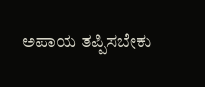ಅಪಾಯ ತಪ್ಪಿಸಬೇಕು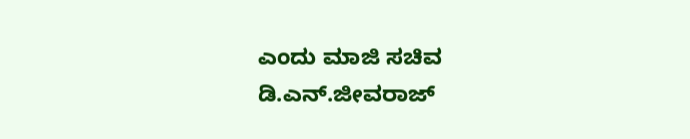ಎಂದು ಮಾಜಿ ಸಚಿವ ಡಿ.ಎನ್.ಜೀವರಾಜ್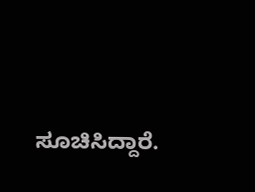ಸೂಚಿಸಿದ್ದಾರೆ.